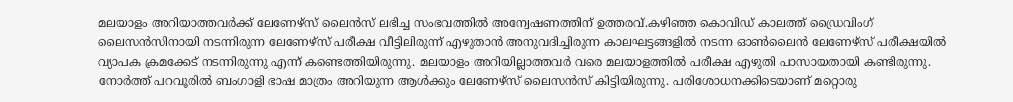മലയാളം അറിയാത്തവർക്ക് ലേണേഴ്സ് ലൈൻസ് ലഭിച്ച സംഭവത്തിൽ അന്വേഷണത്തിന് ഉത്തരവ്.കഴിഞ്ഞ കൊവിഡ് കാലത്ത് ഡ്രൈവിംഗ് ലൈസൻസിനായി നടന്നിരുന്ന ലേണേഴ്സ് പരീക്ഷ വീട്ടിലിരുന്ന് എഴുതാൻ അനുവദിച്ചിരുന്ന കാലഘട്ടങ്ങളിൽ നടന്ന ഓൺലൈൻ ലേണേഴ്സ് പരീക്ഷയിൽ വ്യാപക ക്രമക്കേട് നടന്നിരുന്നു എന്ന് കണ്ടെത്തിയിരുന്നു. മലയാളം അറിയില്ലാത്തവർ വരെ മലയാളത്തിൽ പരീക്ഷ എഴുതി പാസായതായി കണ്ടിരുന്നു. നോർത്ത് പറവൂരിൽ ബംഗാളി ഭാഷ മാത്രം അറിയുന്ന ആൾക്കും ലേണേഴ്സ് ലൈസൻസ് കിട്ടിയിരുന്നു. പരിശോധനക്കിടെയാണ് മറ്റൊരു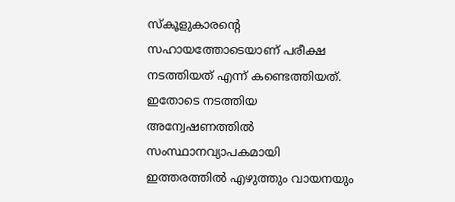സ്കൂളുകാരന്റെ സഹായത്തോടെയാണ് പരീക്ഷ നടത്തിയത് എന്ന് കണ്ടെത്തിയത്. ഇതോടെ നടത്തിയ അന്വേഷണത്തിൽ സംസ്ഥാനവ്യാപകമായി ഇത്തരത്തിൽ എഴുത്തും വായനയും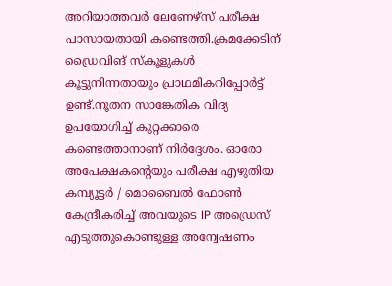അറിയാത്തവർ ലേണേഴ്സ് പരീക്ഷ പാസായതായി കണ്ടെത്തി.ക്രമക്കേടിന് ഡ്രൈവിങ് സ്കൂളുകൾ കൂട്ടുനിന്നതായും പ്രാഥമികറിപ്പോർട്ട് ഉണ്ട്.നൂതന സാങ്കേതിക വിദ്യ ഉപയോഗിച്ച് കുറ്റക്കാരെ കണ്ടെത്താനാണ് നിർദ്ദേശം. ഓരോ അപേക്ഷകന്റെയും പരീക്ഷ എഴുതിയ കമ്പ്യൂട്ടർ / മൊബൈൽ ഫോൺ കേന്ദ്രീകരിച്ച് അവയുടെ IP അഡ്രെസ് എടുത്തുകൊണ്ടുള്ള അന്വേഷണം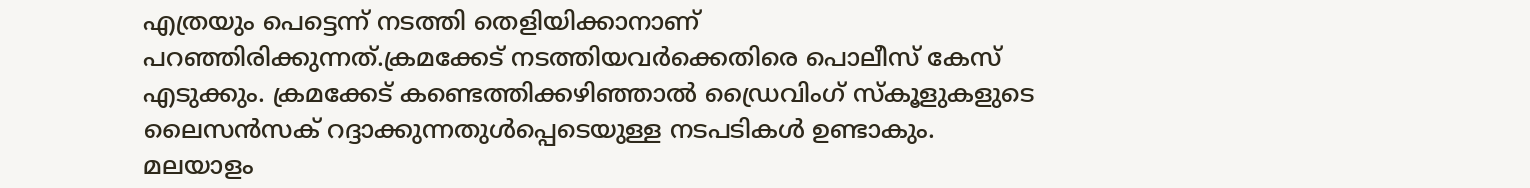എത്രയും പെട്ടെന്ന് നടത്തി തെളിയിക്കാനാണ് പറഞ്ഞിരിക്കുന്നത്.ക്രമക്കേട് നടത്തിയവർക്കെതിരെ പൊലീസ് കേസ് എടുക്കും. ക്രമക്കേട് കണ്ടെത്തിക്കഴിഞ്ഞാൽ ഡ്രൈവിംഗ് സ്കൂളുകളുടെ ലൈസൻസക് റദ്ദാക്കുന്നതുൾപ്പെടെയുള്ള നടപടികൾ ഉണ്ടാകും.
മലയാളം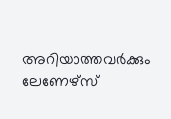അറിയാത്തവർക്കും ലേണേഴ്സ്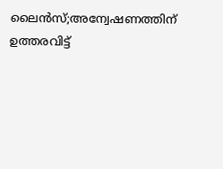ലൈൻസ്;അന്വേഷണത്തിന് ഉത്തരവിട്ട്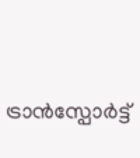ട്രാൻസ്പോർട്ട്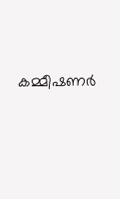കമ്മീഷണർ